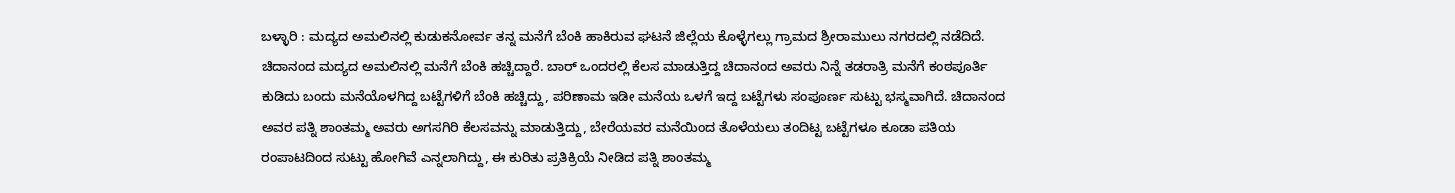ಬಳ್ಳಾರಿ : ಮದ್ಯದ ಅಮಲಿನಲ್ಲಿ ಕುಡುಕನೋರ್ವ ತನ್ನ ಮನೆಗೆ ಬೆಂಕಿ ಹಾಕಿರುವ ಘಟನೆ ಜಿಲ್ಲೆಯ ಕೊಳ್ಳೆಗಲ್ಲು ಗ್ರಾಮದ ಶ್ರೀರಾಮುಲು ನಗರದಲ್ಲಿ ನಡೆದಿದೆ. ಚಿದಾನಂದ ಮದ್ಯದ ಅಮಲಿನಲ್ಲಿ ಮನೆಗೆ ಬೆಂಕಿ ಹಚ್ಚಿದ್ದಾರೆ. ಬಾರ್ ಒಂದರಲ್ಲಿ ಕೆಲಸ ಮಾಡುತ್ತಿದ್ದ ಚಿದಾನಂದ ಅವರು ನಿನ್ನೆ ತಡರಾತ್ರಿ ಮನೆಗೆ ಕಂಠಪೂರ್ತಿ ಕುಡಿದು ಬಂದು ಮನೆಯೊಳಗಿದ್ದ ಬಟ್ಟೆಗಳಿಗೆ ಬೆಂಕಿ ಹಚ್ಚಿದ್ದು, ಪರಿಣಾಮ ಇಡೀ ಮನೆಯ ಒಳಗೆ ಇದ್ದ ಬಟ್ಟೆಗಳು ಸಂಪೂರ್ಣ ಸುಟ್ಟು ಭಸ್ಮವಾಗಿದೆ. ಚಿದಾನಂದ ಅವರ ಪತ್ನಿ ಶಾಂತಮ್ಮ ಅವರು ಅಗಸಗಿರಿ ಕೆಲಸವನ್ನು ಮಾಡುತ್ತಿದ್ದು, ಬೇರೆಯವರ ಮನೆಯಿಂದ ತೊಳೆಯಲು ತಂದಿಟ್ಟ ಬಟ್ಟೆಗಳೂ ಕೂಡಾ ಪತಿಯ ರಂಪಾಟದಿಂದ ಸುಟ್ಟು ಹೋಗಿವೆ ಎನ್ನಲಾಗಿದ್ದು, ಈ ಕುರಿತು ಪ್ರತಿಕ್ರಿಯೆ ನೀಡಿದ ಪತ್ನಿ ಶಾಂತಮ್ಮ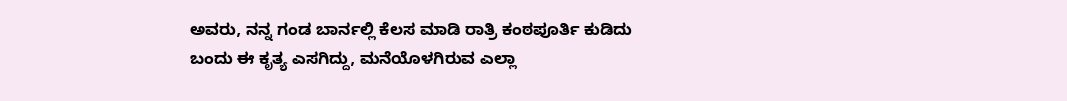ಅವರು, ನನ್ನ ಗಂಡ ಬಾರ್ನಲ್ಲಿ ಕೆಲಸ ಮಾಡಿ ರಾತ್ರಿ ಕಂಠಪೂರ್ತಿ ಕುಡಿದು ಬಂದು ಈ ಕೃತ್ಯ ಎಸಗಿದ್ದು, ಮನೆಯೊಳಗಿರುವ ಎಲ್ಲಾ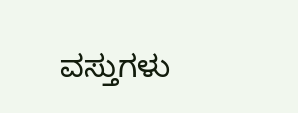ವಸ್ತುಗಳು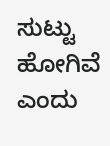ಸುಟ್ಟು ಹೋಗಿವೆ ಎಂದು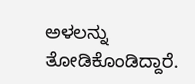ಅಳಲನ್ನು ತೋಡಿಕೊಂಡಿದ್ದಾರೆ.